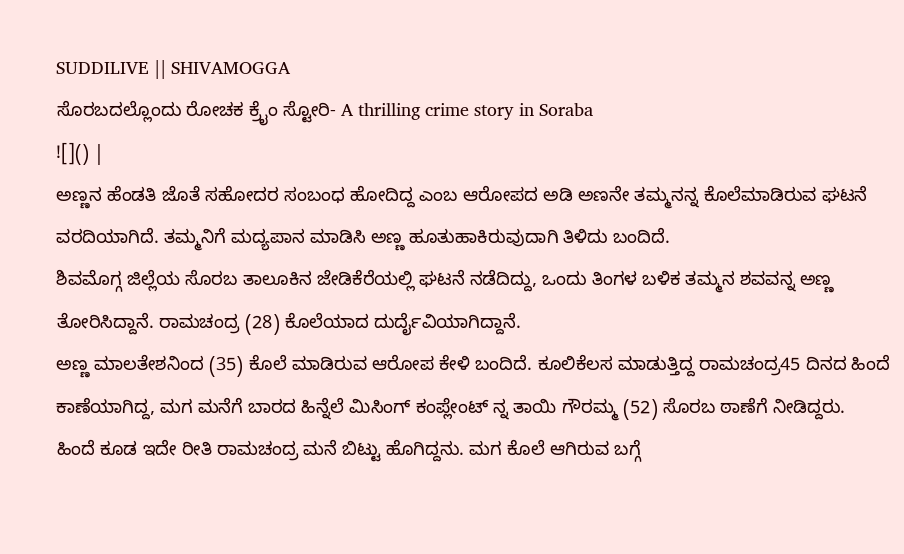SUDDILIVE || SHIVAMOGGA
ಸೊರಬದಲ್ಲೊಂದು ರೋಚಕ ಕ್ರೈಂ ಸ್ಟೋರಿ- A thrilling crime story in Soraba
![]() |
ಅಣ್ಣನ ಹೆಂಡತಿ ಜೊತೆ ಸಹೋದರ ಸಂಬಂಧ ಹೋದಿದ್ದ ಎಂಬ ಆರೋಪದ ಅಡಿ ಅಣನೇ ತಮ್ಮನನ್ನ ಕೊಲೆಮಾಡಿರುವ ಘಟನೆ ವರದಿಯಾಗಿದೆ. ತಮ್ಮನಿಗೆ ಮದ್ಯಪಾನ ಮಾಡಿಸಿ ಅಣ್ಣ ಹೂತುಹಾಕಿರುವುದಾಗಿ ತಿಳಿದು ಬಂದಿದೆ.
ಶಿವಮೊಗ್ಗ ಜಿಲ್ಲೆಯ ಸೊರಬ ತಾಲೂಕಿನ ಜೇಡಿಕೆರೆಯಲ್ಲಿ ಘಟನೆ ನಡೆದಿದ್ದು, ಒಂದು ತಿಂಗಳ ಬಳಿಕ ತಮ್ಮನ ಶವವನ್ನ ಅಣ್ಣ ತೋರಿಸಿದ್ದಾನೆ. ರಾಮಚಂದ್ರ (28) ಕೊಲೆಯಾದ ದುರ್ದೈವಿಯಾಗಿದ್ದಾನೆ.
ಅಣ್ಣ ಮಾಲತೇಶನಿಂದ (35) ಕೊಲೆ ಮಾಡಿರುವ ಆರೋಪ ಕೇಳಿ ಬಂದಿದೆ. ಕೂಲಿಕೆಲಸ ಮಾಡುತ್ತಿದ್ದ ರಾಮಚಂದ್ರ45 ದಿನದ ಹಿಂದೆ ಕಾಣೆಯಾಗಿದ್ದ, ಮಗ ಮನೆಗೆ ಬಾರದ ಹಿನ್ನೆಲೆ ಮಿಸಿಂಗ್ ಕಂಪ್ಲೇಂಟ್ ನ್ನ ತಾಯಿ ಗೌರಮ್ಮ (52) ಸೊರಬ ಠಾಣೆಗೆ ನೀಡಿದ್ದರು.
ಹಿಂದೆ ಕೂಡ ಇದೇ ರೀತಿ ರಾಮಚಂದ್ರ ಮನೆ ಬಿಟ್ಟು ಹೊಗಿದ್ದನು. ಮಗ ಕೊಲೆ ಆಗಿರುವ ಬಗ್ಗೆ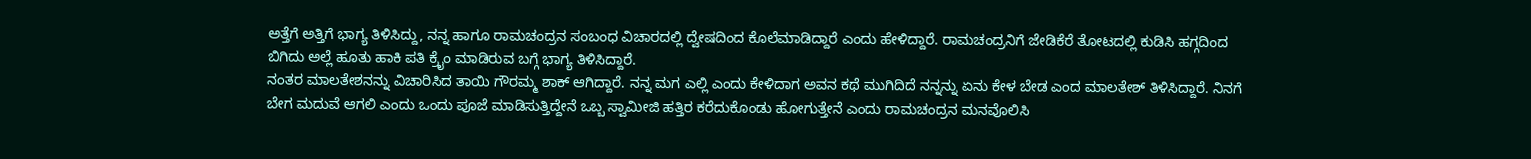ಅತ್ತೆಗೆ ಅತ್ತಿಗೆ ಭಾಗ್ಯ ತಿಳಿಸಿದ್ದು, ನನ್ನ ಹಾಗೂ ರಾಮಚಂದ್ರನ ಸಂಬಂಧ ವಿಚಾರದಲ್ಲಿ ದ್ವೇಷದಿಂದ ಕೊಲೆಮಾಡಿದ್ದಾರೆ ಎಂದು ಹೇಳಿದ್ದಾರೆ. ರಾಮಚಂದ್ರನಿಗೆ ಜೇಡಿಕೆರೆ ತೋಟದಲ್ಲಿ ಕುಡಿಸಿ ಹಗ್ಗದಿಂದ ಬಿಗಿದು ಅಲ್ಲೆ ಹೂತು ಹಾಕಿ ಪತಿ ಕ್ರೈಂ ಮಾಡಿರುವ ಬಗ್ಗೆ ಭಾಗ್ಯ ತಿಳಿಸಿದ್ದಾರೆ.
ನಂತರ ಮಾಲತೇಶನನ್ನು ವಿಚಾರಿಸಿದ ತಾಯಿ ಗೌರಮ್ಮ ಶಾಕ್ ಆಗಿದ್ದಾರೆ. ನನ್ನ ಮಗ ಎಲ್ಲಿ ಎಂದು ಕೇಳಿದಾಗ ಅವನ ಕಥೆ ಮುಗಿದಿದೆ ನನ್ನನ್ನು ಏನು ಕೇಳ ಬೇಡ ಎಂದ ಮಾಲತೇಶ್ ತಿಳಿಸಿದ್ದಾರೆ. ನಿನಗೆ ಬೇಗ ಮದುವೆ ಆಗಲಿ ಎಂದು ಒಂದು ಪೂಜೆ ಮಾಡಿಸುತ್ತಿದ್ದೇನೆ ಒಬ್ಬ ಸ್ವಾಮೀಜಿ ಹತ್ತಿರ ಕರೆದುಕೊಂಡು ಹೋಗುತ್ತೇನೆ ಎಂದು ರಾಮಚಂದ್ರನ ಮನವೊಲಿಸಿ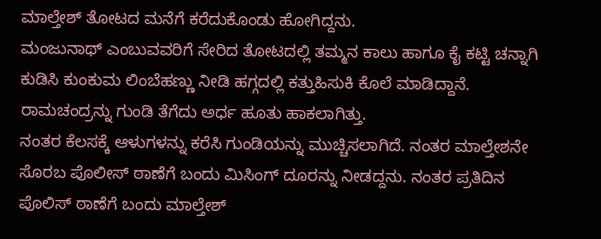ಮಾಲ್ತೇಶ್ ತೋಟದ ಮನೆಗೆ ಕರೆದುಕೊಂಡು ಹೋಗಿದ್ದನು.
ಮಂಜುನಾಥ್ ಎಂಬುವವರಿಗೆ ಸೇರಿದ ತೋಟದಲ್ಲಿ ತಮ್ಮನ ಕಾಲು ಹಾಗೂ ಕೈ ಕಟ್ಟಿ ಚನ್ನಾಗಿ ಕುಡಿಸಿ ಕುಂಕುಮ ಲಿಂಬೆಹಣ್ಣು ನೀಡಿ ಹಗ್ಗದಲ್ಲಿ ಕತ್ತುಹಿಸುಕಿ ಕೊಲೆ ಮಾಡಿದ್ದಾನೆ. ರಾಮಚಂದ್ರನ್ನು ಗುಂಡಿ ತೆಗೆದು ಅರ್ಧ ಹೂತು ಹಾಕಲಾಗಿತ್ತು.
ನಂತರ ಕೆಲಸಕ್ಕೆ ಆಳುಗಳನ್ನು ಕರೆಸಿ ಗುಂಡಿಯನ್ನು ಮುಚ್ಚಿಸಲಾಗಿದೆ. ನಂತರ ಮಾಲ್ತೇಶನೇ ಸೊರಬ ಪೊಲೀಸ್ ಠಾಣೆಗೆ ಬಂದು ಮಿಸಿಂಗ್ ದೂರನ್ನು ನೀಡದ್ದನು. ನಂತರ ಪ್ರತಿದಿನ ಪೊಲಿಸ್ ಠಾಣೆಗೆ ಬಂದು ಮಾಲ್ತೇಶ್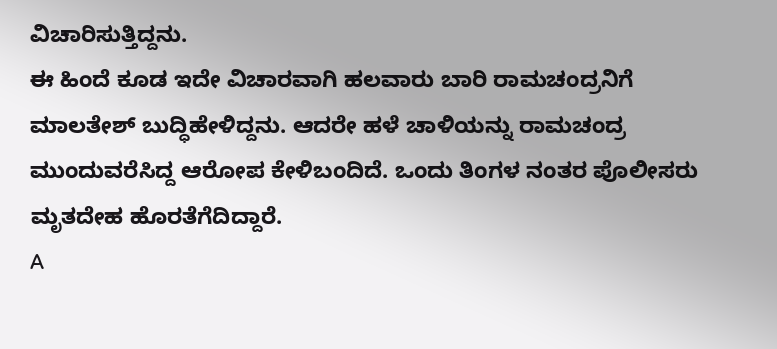ವಿಚಾರಿಸುತ್ತಿದ್ದನು.
ಈ ಹಿಂದೆ ಕೂಡ ಇದೇ ವಿಚಾರವಾಗಿ ಹಲವಾರು ಬಾರಿ ರಾಮಚಂದ್ರನಿಗೆ ಮಾಲತೇಶ್ ಬುದ್ಧಿಹೇಳಿದ್ದನು. ಆದರೇ ಹಳೆ ಚಾಳಿಯನ್ನು ರಾಮಚಂದ್ರ ಮುಂದುವರೆಸಿದ್ದ ಆರೋಪ ಕೇಳಿಬಂದಿದೆ. ಒಂದು ತಿಂಗಳ ನಂತರ ಪೊಲೀಸರು ಮೃತದೇಹ ಹೊರತೆಗೆದಿದ್ದಾರೆ.
A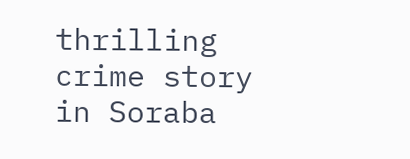thrilling crime story in Soraba